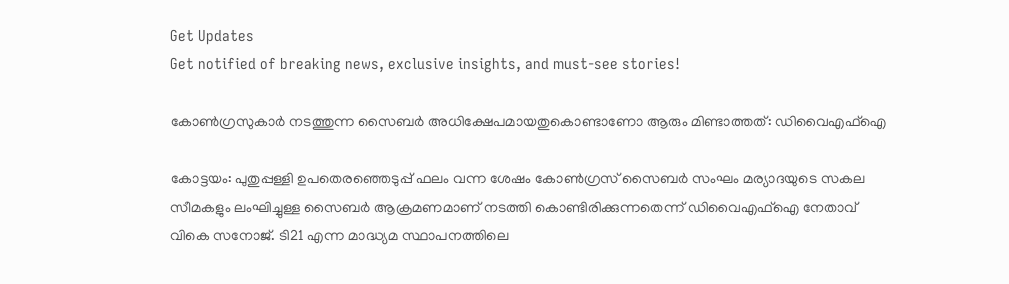Get Updates
Get notified of breaking news, exclusive insights, and must-see stories!

കോണ്‍ഗ്രസുകാർ നടത്തുന്ന സൈബർ അധിക്ഷേപമായതുകൊണ്ടാണോ ആരും മിണ്ടാത്തത്: ഡിവൈഎഫ്ഐ

കോട്ടയം: പുതുപ്പള്ളി ഉപതെരഞ്ഞെടുപ്പ് ഫലം വന്ന ശേഷം കോൺഗ്രസ് സൈബർ സംഘം മര്യാദയുടെ സകല സീമകളും ലംഘിച്ചുള്ള സൈബർ ആക്രമണമാണ് നടത്തി കൊണ്ടിരിക്കുന്നതെന്ന് ഡിവൈഎഫ്ഐ നേതാവ് വികെ സനോജ്. ടി21 എന്ന മാദ്ധ്യമ സ്ഥാപനത്തിലെ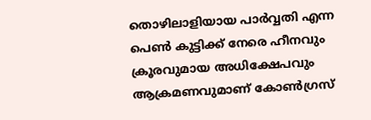തൊഴിലാളിയായ പാർവ്വതി എന്ന പെൺ കുട്ടിക്ക് നേരെ ഹീനവും ക്രൂരവുമായ അധിക്ഷേപവും ആക്രമണവുമാണ് കോൺഗ്രസ്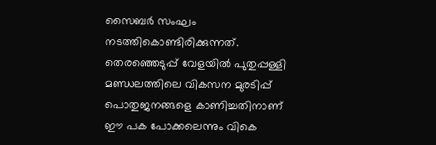സൈബർ സംഘം നടത്തികൊണ്ടിരിക്കുന്നത്. തെരഞ്ഞെടുപ്പ് വേളയിൽ പുതുപ്പള്ളി മണ്ഡലത്തിലെ വികസന മുരടിപ്പ് പൊതുജനങ്ങളെ കാണിച്ചതിനാണ് ഈ പക പോക്കലെന്നും വികെ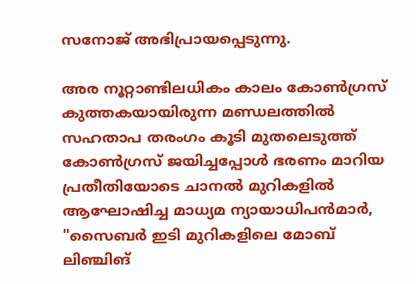സനോജ് അഭിപ്രായപ്പെടുന്നു.

അര നൂറ്റാണ്ടിലധികം കാലം കോൺഗ്രസ് കുത്തകയായിരുന്ന മണ്ഡലത്തിൽ സഹതാപ തരംഗം കൂടി മുതലെടുത്ത് കോൺഗ്രസ് ജയിച്ചപ്പോൾ ഭരണം മാറിയ പ്രതീതിയോടെ ചാനൽ മുറികളിൽ ആഘോഷിച്ച മാധ്യമ ന്യായാധിപൻമാർ, "സൈബർ ഇടി മുറികളിലെ മോബ് ലിഞ്ചിങ്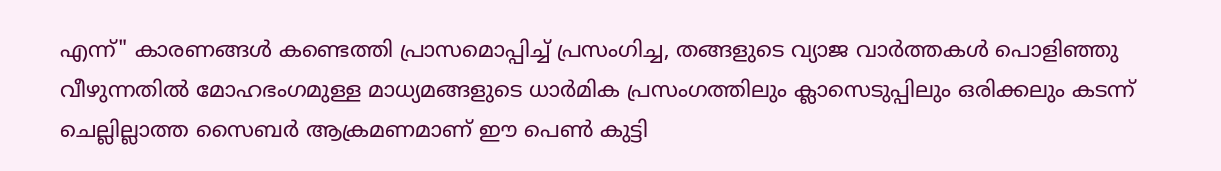എന്ന്" കാരണങ്ങൾ കണ്ടെത്തി പ്രാസമൊപ്പിച്ച് പ്രസംഗിച്ച, തങ്ങളുടെ വ്യാജ വാർത്തകൾ പൊളിഞ്ഞു വീഴുന്നതിൽ മോഹഭംഗമുള്ള മാധ്യമങ്ങളുടെ ധാർമിക പ്രസംഗത്തിലും ക്ലാസെടുപ്പിലും ഒരിക്കലും കടന്ന് ചെല്ലില്ലാത്ത സൈബർ ആക്രമണമാണ് ഈ പെൺ കുട്ടി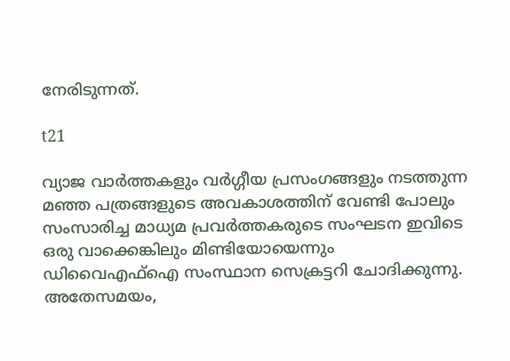നേരിടുന്നത്.

t21

വ്യാജ വാർത്തകളും വർഗ്ഗീയ പ്രസംഗങ്ങളും നടത്തുന്ന മഞ്ഞ പത്രങ്ങളുടെ അവകാശത്തിന് വേണ്ടി പോലും സംസാരിച്ച മാധ്യമ പ്രവർത്തകരുടെ സംഘടന ഇവിടെ ഒരു വാക്കെങ്കിലും മിണ്ടിയോയെന്നും ഡിവൈഎഫ്ഐ സംസ്ഥാന സെക്രട്ടറി ചോദിക്കുന്നു. അതേസമയം,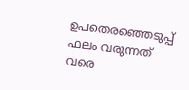ഉപതെരഞ്ഞെടുപ്പ് ഫലം വരുന്നത് വരെ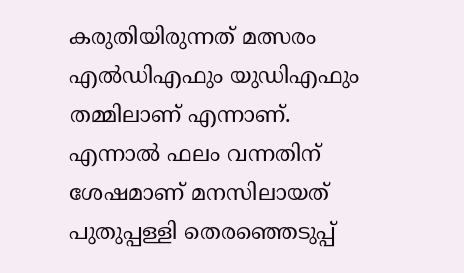കരുതിയിരുന്നത് മത്സരം എൽഡിഎഫും യുഡിഎഫും തമ്മിലാണ് എന്നാണ്. എന്നാൽ ഫലം വന്നതിന് ശേഷമാണ് മനസിലായത് പുതുപ്പള്ളി തെരഞ്ഞെടുപ്പ്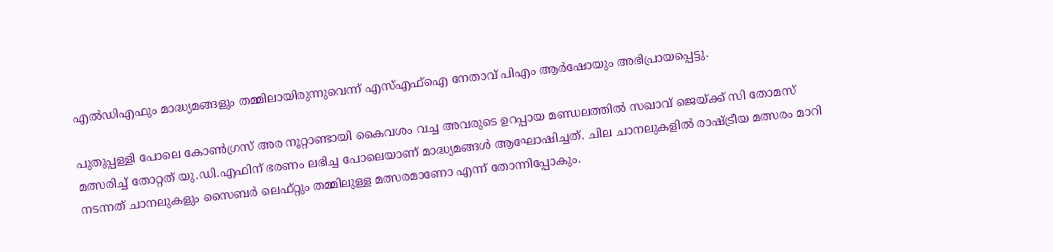എൽഡിഎഫും മാദ്ധ്യമങ്ങളും തമ്മിലായിരുന്നുവെന്ന് എസ്എഫ്ഐ നേതാവ് പിഎം ആർഷോയും അഭിപ്രായപ്പെട്ടു.

പുതുപ്പള്ളി പോലെ കോൺഗ്രസ് അര നൂറ്റാണ്ടായി കൈവശം വച്ച അവരുടെ ഉറപ്പായ മണ്ഡലത്തിൽ സഖാവ് ജെയ്ക്ക് സി തോമസ്‌ മത്സരിച്ച് തോറ്റത് യു.ഡി.എഫിന് ഭരണം ലഭിച്ച പോലെയാണ് മാദ്ധ്യമങ്ങൾ ആഘോഷിച്ചത്. ചില ചാനലുകളിൽ രാഷ്ട്രീയ മത്സരം മാറി നടന്നത് ചാനലുകളും സൈബർ ലെഫ്റ്റും തമ്മിലുള്ള മത്സരമാണോ എന്ന് തോന്നിപ്പോകും.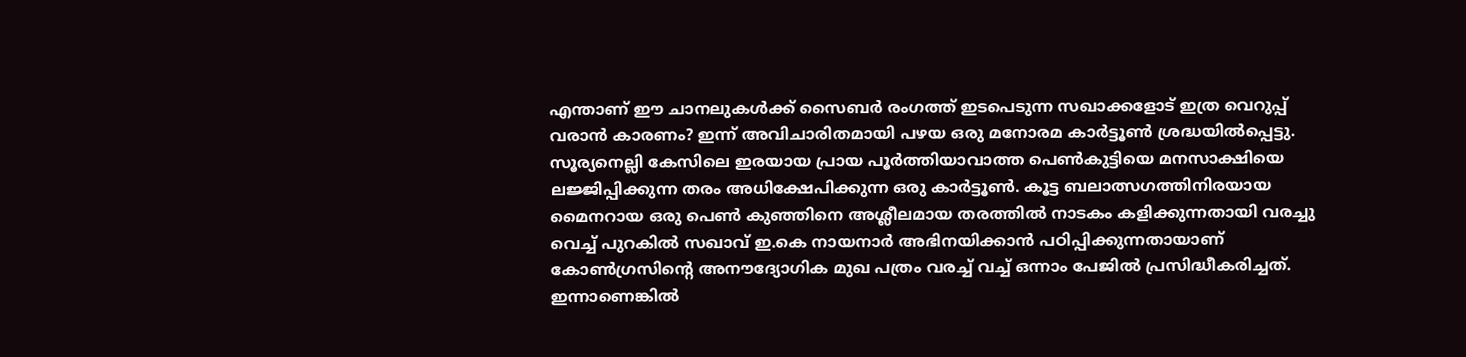എന്താണ് ഈ ചാനലുകൾക്ക് സൈബർ രംഗത്ത് ഇടപെടുന്ന സഖാക്കളോട് ഇത്ര വെറുപ്പ് വരാൻ കാരണം? ഇന്ന് അവിചാരിതമായി പഴയ ഒരു മനോരമ കാർട്ടൂൺ ശ്രദ്ധയിൽപ്പെട്ടു. സൂര്യനെല്ലി കേസിലെ ഇരയായ പ്രായ പൂർത്തിയാവാത്ത പെൺകുട്ടിയെ മനസാക്ഷിയെ ലജ്ജിപ്പിക്കുന്ന തരം അധിക്ഷേപിക്കുന്ന ഒരു കാർട്ടൂൺ. കൂട്ട ബലാത്സഗത്തിനിരയായ മൈനറായ ഒരു പെൺ കുഞ്ഞിനെ അശ്ലീലമായ തരത്തിൽ നാടകം കളിക്കുന്നതായി വരച്ചു വെച്ച് പുറകിൽ സഖാവ് ഇ.കെ നായനാർ അഭിനയിക്കാൻ പഠിപ്പിക്കുന്നതായാണ് കോൺഗ്രസിന്റെ അനൗദ്യോഗിക മുഖ പത്രം വരച്ച് വച്ച് ഒന്നാം പേജിൽ പ്രസിദ്ധീകരിച്ചത്. ഇന്നാണെങ്കിൽ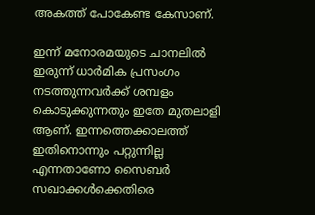അകത്ത് പോകേണ്ട കേസാണ്.

ഇന്ന് മനോരമയുടെ ചാനലിൽ ഇരുന്ന് ധാർമിക പ്രസംഗം നടത്തുന്നവർക്ക് ശമ്പളം കൊടുക്കുന്നതും ഇതേ മുതലാളി ആണ്. ഇന്നത്തെക്കാലത്ത് ഇതിനൊന്നും പറ്റുന്നില്ല എന്നതാണോ സൈബർ സഖാക്കൾക്കെതിരെ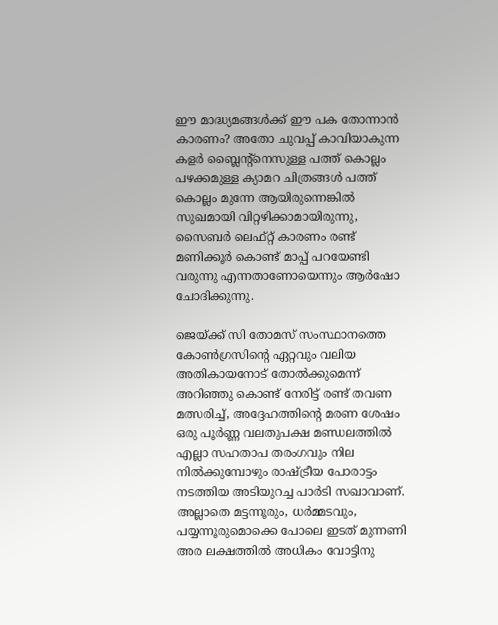ഈ മാദ്ധ്യമങ്ങൾക്ക് ഈ പക തോന്നാൻ കാരണം? അതോ ചുവപ്പ് കാവിയാകുന്ന കളർ ബ്ലൈന്റ്നെസുള്ള പത്ത് കൊല്ലം പഴക്കമുള്ള ക്യാമറ ചിത്രങ്ങൾ പത്ത് കൊല്ലം മുന്നേ ആയിരുന്നെങ്കിൽ സുഖമായി വിറ്റഴിക്കാമായിരുന്നു, സൈബർ ലെഫ്റ്റ് കാരണം രണ്ട് മണിക്കൂർ കൊണ്ട് മാപ്പ് പറയേണ്ടി വരുന്നു എന്നതാണോയെന്നും ആർഷോ ചോദിക്കുന്നു.

ജെയ്ക്ക് സി തോമസ്‌ സംസ്ഥാനത്തെ കോൺഗ്രസിന്റെ ഏറ്റവും വലിയ അതികായനോട് തോൽക്കുമെന്ന് അറിഞ്ഞു കൊണ്ട് നേരിട്ട് രണ്ട് തവണ മത്സരിച്ച്, അദ്ദേഹത്തിന്റെ മരണ ശേഷം ഒരു പൂർണ്ണ വലതുപക്ഷ മണ്ഡലത്തിൽ എല്ലാ സഹതാപ തരംഗവും നില നിൽക്കുമ്പോഴും രാഷ്ട്രീയ പോരാട്ടം നടത്തിയ അടിയുറച്ച പാർടി സഖാവാണ്. അല്ലാതെ മട്ടന്നൂരും, ധർമ്മടവും, പയ്യന്നൂരുമൊക്കെ പോലെ ഇടത് മുന്നണി അര ലക്ഷത്തിൽ അധികം വോട്ടിനു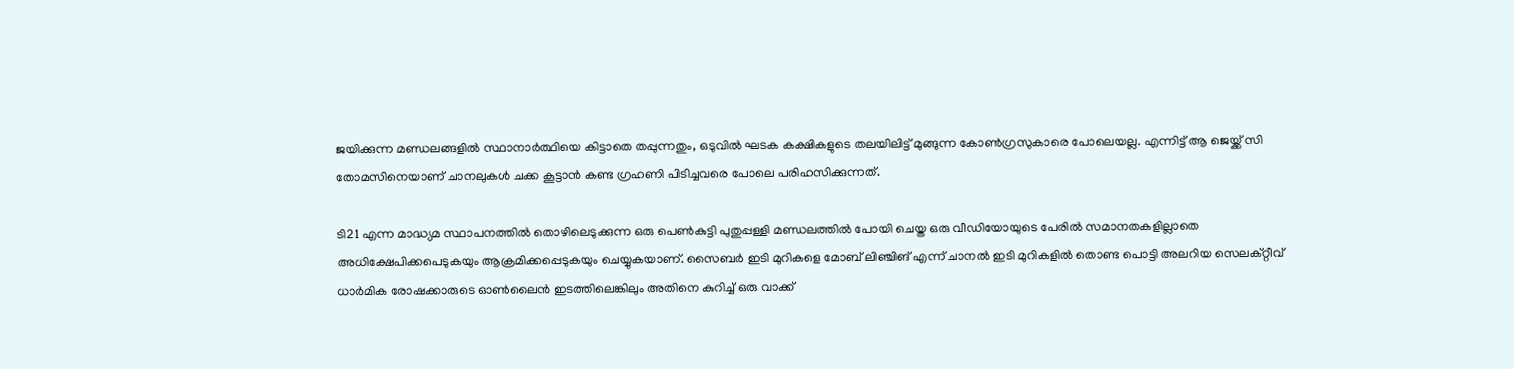ജയിക്കുന്ന മണ്ഡലങ്ങളിൽ സ്ഥാനാർത്ഥിയെ കിട്ടാതെ തപ്പുന്നതും, ഒടുവിൽ ഘടക കക്ഷികളുടെ തലയിലിട്ട് മുങ്ങുന്ന കോൺഗ്രസുകാരെ പോലെയല്ല. എന്നിട്ട് ആ ജെയ്ക്ക് സി തോമസിനെയാണ് ചാനലുകൾ ചക്ക കൂട്ടാൻ കണ്ട ഗ്രഹണി പിടിച്ചവരെ പോലെ പരിഹസിക്കുന്നത്.

ടി21 എന്ന മാദ്ധ്യമ സ്ഥാപനത്തിൽ തൊഴിലെടുക്കുന്ന ഒരു പെൺകുട്ടി പുതുപ്പള്ളി മണ്ഡലത്തിൽ പോയി ചെയ്ത ഒരു വീഡിയോയുടെ പേരിൽ സമാനതകളില്ലാതെ അധിക്ഷേപിക്കപെടുകയും ആക്രമിക്കപ്പെടുകയും ചെയ്യുകയാണ്. സൈബർ ഇടി മുറികളെ മോബ് ലിഞ്ചിങ് എന്ന് ചാനൽ ഇടി മുറികളിൽ തൊണ്ട പൊട്ടി അലറിയ സെലക്റ്റീവ് ധാർമിക രോഷക്കാരുടെ ഓൺലൈൻ ഇടത്തിലെങ്കിലും അതിനെ കുറിച്ച് ഒരു വാക്ക്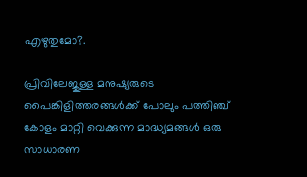എഴുതുമോ?.

പ്രിവിലേജുള്ള മനുഷ്യരുടെ പൈങ്കിളിത്തരങ്ങൾക്ക് പോലും പത്തിഞ്ച് കോളം മാറ്റി വെക്കുന്ന മാദ്ധ്യമങ്ങൾ ഒരു സാധാരണ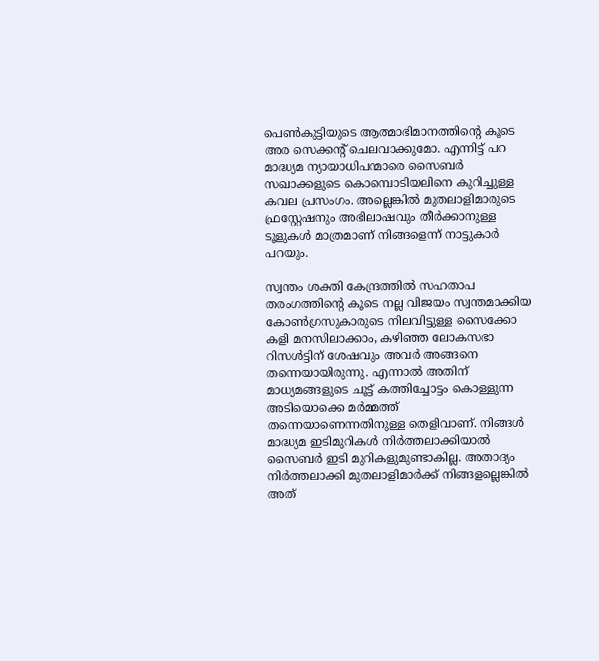പെൺകുട്ടിയുടെ ആത്മാഭിമാനത്തിന്റെ കൂടെ അര സെക്കന്റ് ചെലവാക്കുമോ. എന്നിട്ട് പറ മാദ്ധ്യമ ന്യായാധിപന്മാരെ സൈബർ സഖാക്കളുടെ കൊമ്പൊടിയലിനെ കുറിച്ചുള്ള കവല പ്രസംഗം. അല്ലെങ്കിൽ മുതലാളിമാരുടെ ഫ്രസ്റ്റേഷനും അഭിലാഷവും തീർക്കാനുള്ള ടൂളുകൾ മാത്രമാണ് നിങ്ങളെന്ന് നാട്ടുകാർ പറയും.

സ്വന്തം ശക്തി കേന്ദ്രത്തിൽ സഹതാപ തരംഗത്തിന്റെ കൂടെ നല്ല വിജയം സ്വന്തമാക്കിയ കോൺഗ്രസുകാരുടെ നിലവിട്ടുള്ള സൈക്കോ കളി മനസിലാക്കാം, കഴിഞ്ഞ ലോകസഭാ റിസൾട്ടിന് ശേഷവും അവർ അങ്ങനെ തന്നെയായിരുന്നു. എന്നാൽ അതിന് മാധ്യമങ്ങളുടെ ചൂട്ട് കത്തിച്ചോട്ടം കൊള്ളുന്ന അടിയൊക്കെ മർമ്മത്ത് തന്നെയാണെന്നതിനുള്ള തെളിവാണ്. നിങ്ങൾ മാദ്ധ്യമ ഇടിമുറികൾ നിർത്തലാക്കിയാൽ സൈബർ ഇടി മുറികളുമുണ്ടാകില്ല. അതാദ്യം നിർത്തലാക്കി മുതലാളിമാർക്ക് നിങ്ങളല്ലെങ്കിൽ അത്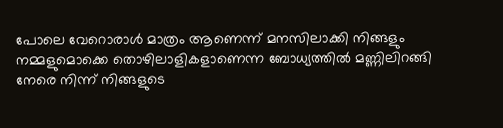പോലെ വേറൊരാൾ മാത്രം ആണെന്ന് മനസിലാക്കി നിങ്ങളും നമ്മളുമൊക്കെ തൊഴിലാളികളാണെന്ന ബോധ്യത്തിൽ മണ്ണിലിറങ്ങി നേരെ നിന്ന് നിങ്ങളുടെ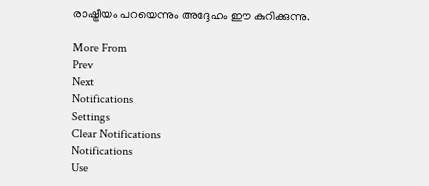രാഷ്ട്രീയം പറയെന്നും അദ്ദേഹം ഈ കുറിക്കുന്നു.

More From
Prev
Next
Notifications
Settings
Clear Notifications
Notifications
Use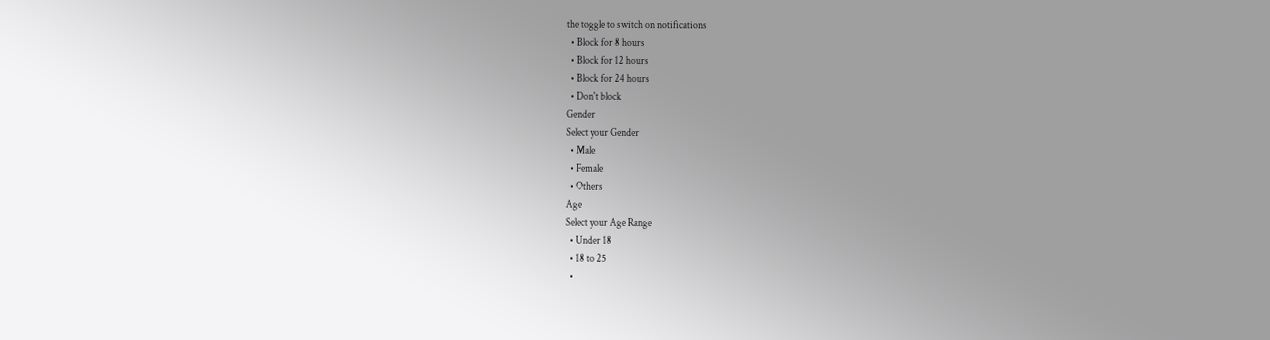the toggle to switch on notifications
  • Block for 8 hours
  • Block for 12 hours
  • Block for 24 hours
  • Don't block
Gender
Select your Gender
  • Male
  • Female
  • Others
Age
Select your Age Range
  • Under 18
  • 18 to 25
  •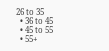26 to 35
  • 36 to 45
  • 45 to 55
  • 55+